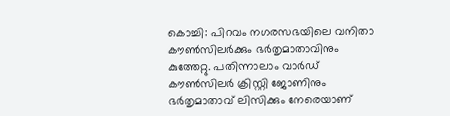കൊച്ചി: പിറവം നഗരസഭയിലെ വനിതാ കൗൺസിലർക്കും ഭർതൃമാതാവിനും കുത്തേറ്റു. പതിന്നാലാം വാർഡ് കൗൺസിലർ ക്രിസ്റ്റി ജോണിനും ഭർതൃമാതാവ് ലിസിക്കും നേരെയാണ്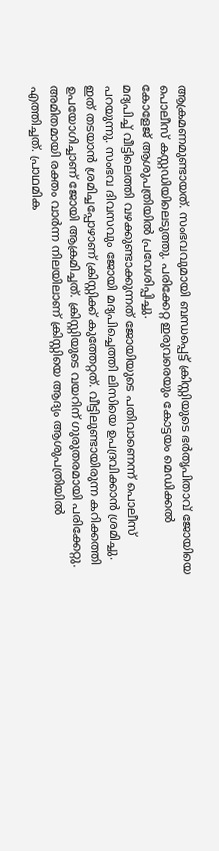ആക്രമണമുണ്ടായത്. സംഭവവുമായി ബന്ധപ്പെട്ട് ക്രിസ്റ്റിയുടെ ഭർതൃപിതാവ് ജോയിയെ പൊലീസ് കസ്റ്റഡിയിലെടുത്തു. പരിക്കേറ്റ ഇരുവരെയും കോട്ടയം മെഡിക്കൽ കോളേജ് ആശുപത്രിയിൽ പ്രവേശിപ്പിച്ചു.
മദ്യപിച്ച് വീട്ടിലെത്തി വഴക്കുണ്ടാക്കുന്നത് ജോയിയുടെ പതിവാണെന്ന് പൊലീസ് പറയുന്നു. സംഭവ ദിവസവും ജോയി മദ്യപിച്ചെത്തി ലിസിയെ ഉപദ്രവിക്കാൻ ശ്രമിച്ചു. ഇത് തടയാൻ ശ്രമിച്ചപ്പോഴാണ് ക്രിസ്റ്റിക്ക് കുത്തേറ്റത്. വീട്ടിലുണ്ടായിരുന്ന കറിക്കത്തി ഉപയോഗിച്ചാണ് ജോയി ആക്രമിച്ചത്. ക്രിസ്റ്റിയുടെ വയറിന് ഗുരുതരമായി പരിക്കേറ്റു. അമിതമായി രക്തം വാർന്ന നിലയിലാണ് ക്രിസ്റ്റിയെ ആദ്യം ആശുപത്രിയിൽ എത്തിച്ചത്. പ്രാഥമിക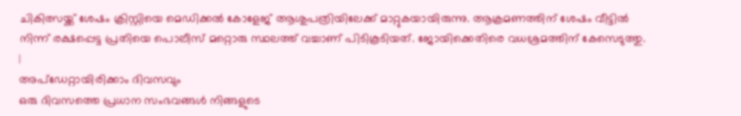ചികിത്സയ്ക്ക് ശേഷം ക്രിസ്റ്റിയെ മെഡിക്കൽ കോളേജ് ആശുപത്രിയിലേക്ക് മാറ്റുകയായിരുന്നു. ആക്രമണത്തിന് ശേഷം വീട്ടിൽ നിന്ന് രക്ഷപ്പെട്ട പ്രതിയെ പൊലീസ് മറ്റൊരു സ്ഥലത്ത് വച്ചാണ് പിടികൂടിയത്. ജോയിക്കെതിരെ വധശ്രമത്തിന് കേസെടുത്തു.
|
അപ്ഡേറ്റായിരിക്കാം ദിവസവും
ഒരു ദിവസത്തെ പ്രധാന സംഭവങ്ങൾ നിങ്ങളുടെ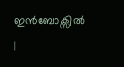ഇൻബോക്സിൽ |